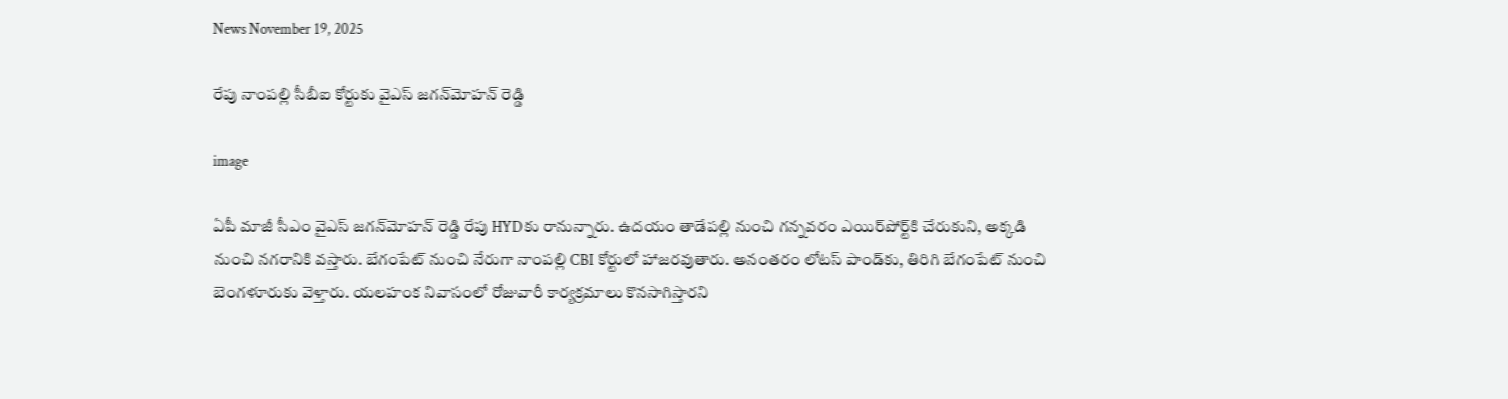News November 19, 2025

రేపు నాంపల్లి సీబీఐ కోర్టుకు వైఎస్ జగన్‌మోహన్ రెడ్డి

image

ఏపీ మాజీ సీఎం వైఎస్ జగన్‌మోహన్ రెడ్డి రేపు HYDకు రానున్నారు. ఉదయం తాడేపల్లి నుంచి గన్నవరం ఎయిర్‌పోర్ట్‌కి చేరుకుని, అక్కడి నుంచి నగరానికి వస్తారు. బేగంపేట్‌ నుంచి నేరుగా నాంపల్లి CBI కోర్టులో హాజరవుతారు. అనంతరం లోటస్ పాండ్‌కు, తిరిగి బేగంపేట్ నుంచి బెంగళూరుకు వెళ్తారు. యలహంక నివాసంలో రోజువారీ కార్యక్రమాలు కొనసాగిస్తారని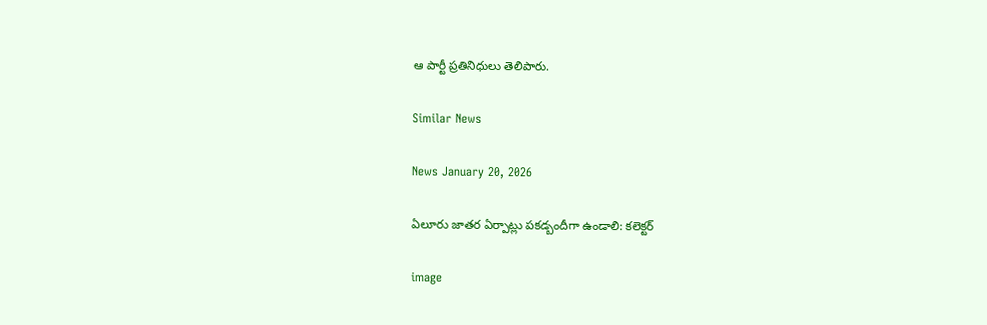ఆ పార్టీ ప్రతినిధులు తెలిపారు.

Similar News

News January 20, 2026

ఏలూరు జాతర ఏర్పాట్లు పకడ్బందీగా ఉండాలి: కలెక్టర్‌

image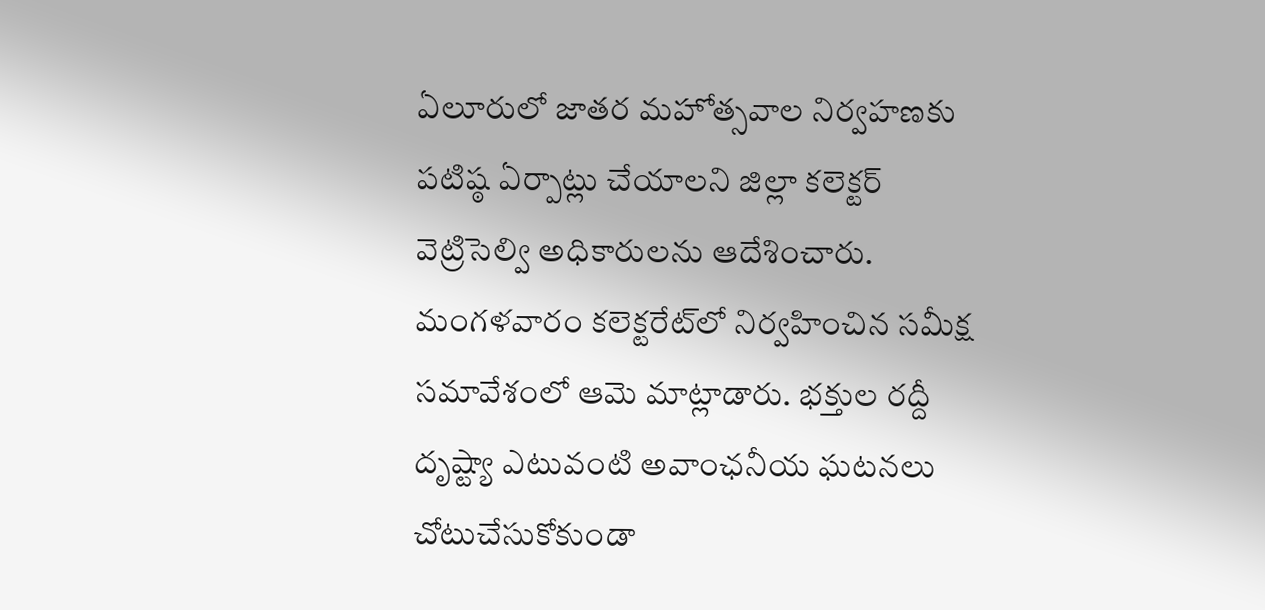ఏలూరులో జాతర మహోత్సవాల నిర్వహణకు పటిష్ఠ ఏర్పాట్లు చేయాలని జిల్లా కలెక్టర్ వెట్రిసెల్వి అధికారులను ఆదేశించారు. మంగళవారం కలెక్టరేట్‌లో నిర్వహించిన సమీక్ష సమావేశంలో ఆమె మాట్లాడారు. భక్తుల రద్దీ దృష్ట్యా ఎటువంటి అవాంఛనీయ ఘటనలు చోటుచేసుకోకుండా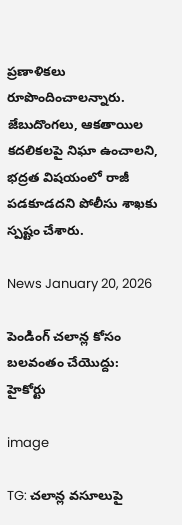ప్రణాళికలు రూపొందించాలన్నారు. జేబుదొంగలు, ఆకతాయిల కదలికలపై నిఘా ఉంచాలని, భద్రత విషయంలో రాజీ పడకూడదని పోలీసు శాఖకు స్పష్టం చేశారు.

News January 20, 2026

పెండింగ్ చలాన్ల కోసం బలవంతం చేయొద్దు: హైకోర్టు

image

TG: చలాన్ల వసూలుపై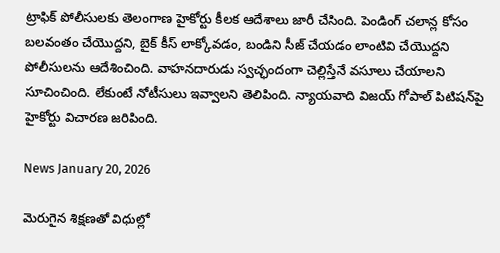ట్రాఫిక్ పోలీసులకు తెలంగాణ హైకోర్టు కీలక ఆదేశాలు జారీ చేసింది. పెండింగ్ చలాన్ల కోసం బలవంతం చేయొద్దని, బైక్ కీస్ లాక్కోవడం, బండిని సీజ్ చేయడం లాంటివి చేయొద్దని పోలీసులను ఆదేశించింది. వాహనదారుడు స్వచ్ఛందంగా చెల్లిస్తేనే వసూలు చేయాలని సూచించింది. లేకుంటే నోటీసులు ఇవ్వాలని తెలిపింది. న్యాయవాది విజయ్ గోపాల్ పిటిషన్‌పై హైకోర్టు విచారణ జరిపింది.

News January 20, 2026

మెరుగైన శిక్షణతో విధుల్లో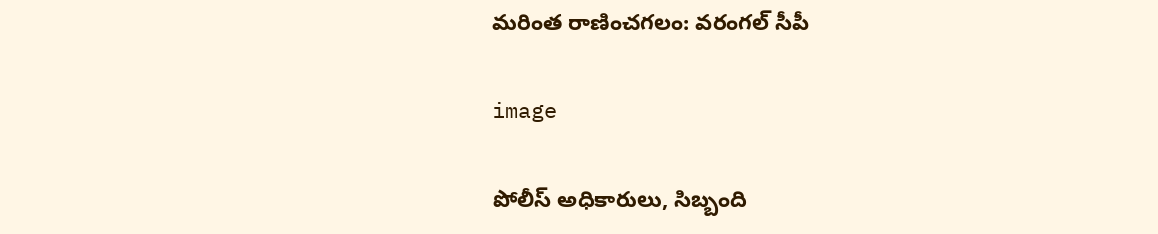మరింత రాణించగలం: వరంగల్ సీపీ

image

పోలీస్ అధికారులు, సిబ్బంది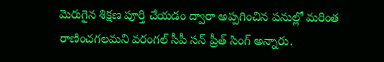మెరుగైన శిక్షణ పూర్తి చేయడం ద్వారా అప్పగించిన పనుల్లో మరింత రాణించగలమని వరంగల్ సీపీ సన్ ప్రీత్ సింగ్ అన్నారు.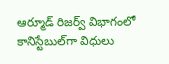ఆర్మూడ్ రిజర్వ్ విభాగంలో కానిస్టేబుల్‌గా విధులు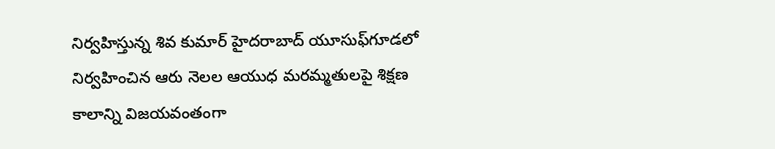నిర్వహిస్తున్న శివ కుమార్ హైదరాబాద్ యూసుఫ్‌గూడలో నిర్వహించిన ఆరు నెలల ఆయుధ మరమ్మతులపై శిక్షణ కాలాన్ని విజయవంతంగా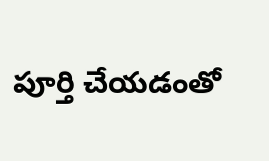పూర్తి చేయడంతో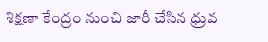శిక్షణా కేంద్రం నుంచి జారీ చేసిన ధ్రువ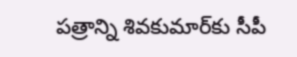పత్రాన్ని శివకుమార్‌కు సీపీ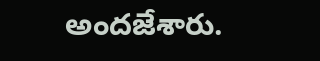అందజేశారు.